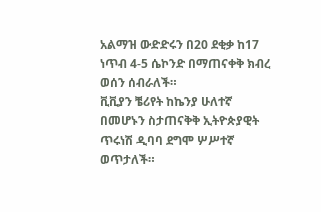አልማዝ ውድድሩን በ20 ደቂቃ ከ17 ነጥብ 4-5 ሴኮንድ በማጠናቀቅ ክብረ ወሰን ሰብራለች።
ቪቪያን ቼሪየት ከኬንያ ሁለተኛ በመሆኑን ስታጠናቅቅ ኢትዮጵያዊት ጥሩነሽ ዲባባ ደግሞ ሦሥተኛ ወጥታለች።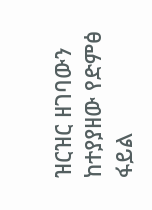ዝርዝር ዘገባውን ከተያያዘው የድምፅ ፋይል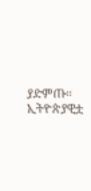ያድምጡ።
ኢትዮጵያዊቷ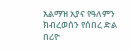አልማዝ አያና የዓለምን ክብረወሰን የሰበረ ድል በሪዮ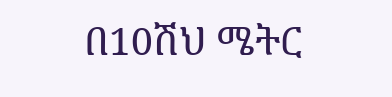በ10ሽህ ሜትር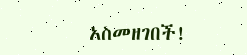አስመዘገበች!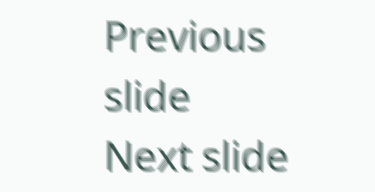Previous slide
Next slide